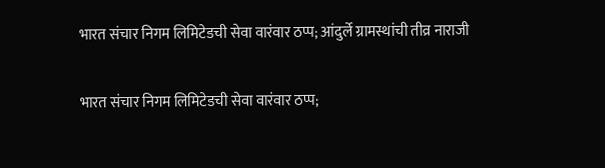भारत संचार निगम लिमिटेडची सेवा वारंवार ठप्प; आंदुर्ले ग्रामस्थांची तीव्र नाराजी

भारत संचार निगम लिमिटेडची सेवा वारंवार ठप्प;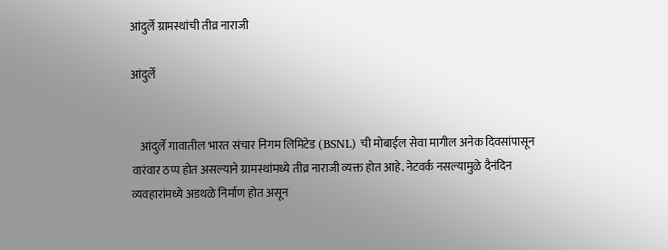आंदुर्ले ग्रामस्थांची तीव्र नाराजी

आंदुर्ले


    आंदुर्ले गावातील भारत संचार निगम लिमिटेड (BSNL) ची मोबाईल सेवा मागील अनेक दिवसांपासून वारंवार ठप्प होत असल्याने ग्रामस्थांमध्ये तीव्र नाराजी व्यक्त होत आहे. नेटवर्क नसल्यामुळे दैनंदिन व्यवहारांमध्ये अडथळे निर्माण होत असून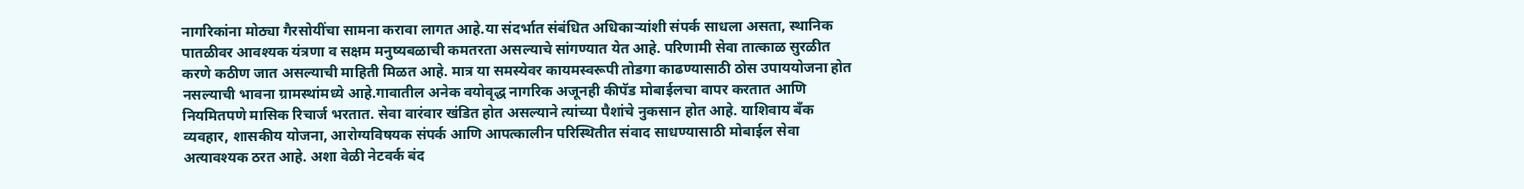नागरिकांना मोठ्या गैरसोयींचा सामना करावा लागत आहे.या संदर्भात संबंधित अधिकाऱ्यांशी संपर्क साधला असता, स्थानिक पातळीवर आवश्यक यंत्रणा व सक्षम मनुष्यबळाची कमतरता असल्याचे सांगण्यात येत आहे. परिणामी सेवा तात्काळ सुरळीत करणे कठीण जात असल्याची माहिती मिळत आहे. मात्र या समस्येवर कायमस्वरूपी तोडगा काढण्यासाठी ठोस उपाययोजना होत नसल्याची भावना ग्रामस्थांमध्ये आहे.गावातील अनेक वयोवृद्ध नागरिक अजूनही कीपॅड मोबाईलचा वापर करतात आणि नियमितपणे मासिक रिचार्ज भरतात. सेवा वारंवार खंडित होत असल्याने त्यांच्या पैशांचे नुकसान होत आहे. याशिवाय बँक व्यवहार, शासकीय योजना, आरोग्यविषयक संपर्क आणि आपत्कालीन परिस्थितीत संवाद साधण्यासाठी मोबाईल सेवा अत्यावश्यक ठरत आहे. अशा वेळी नेटवर्क बंद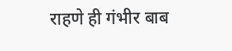राहणे ही गंभीर बाब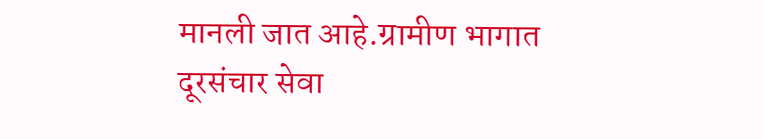मानली जात आहे.ग्रामीण भागात दूरसंचार सेवा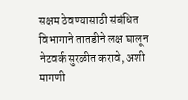सक्षम ठेवण्यासाठी संबंधित विभागाने तातडीने लक्ष घालून नेटवर्क सुरळीत करावे, अशी मागणी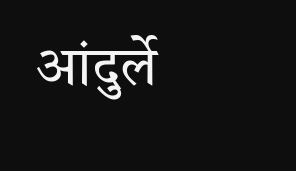आंदुर्ले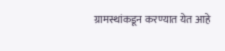ग्रामस्थांकडून करण्यात येत आहे